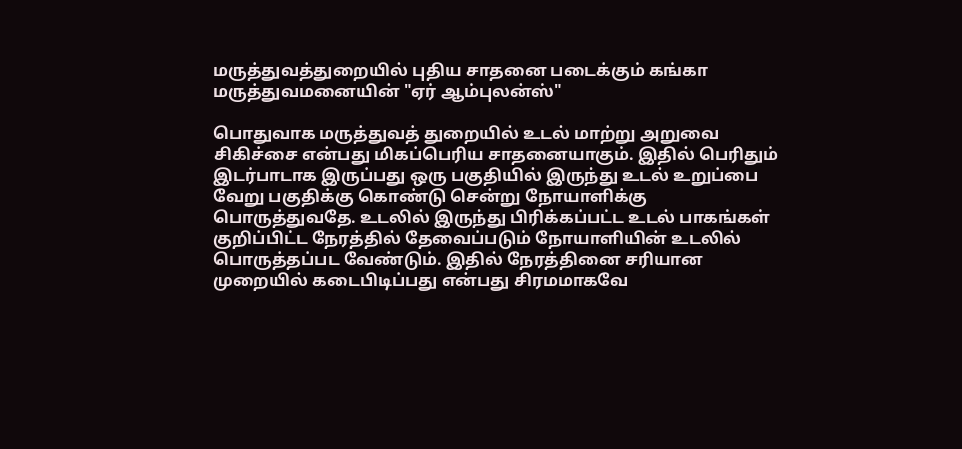மருத்துவத்துறையில் புதிய சாதனை படைக்கும் கங்கா மருத்துவமனையின் "ஏர் ஆம்புலன்ஸ்"

பொதுவாக மருத்துவத் துறையில் உடல் மாற்று அறுவை சிகிச்சை என்பது மிகப்பெரிய சாதனையாகும். இதில் பெரிதும் இடர்பாடாக இருப்பது ஒரு பகுதியில் இருந்து உடல் உறுப்பை வேறு பகுதிக்கு கொண்டு சென்று நோயாளிக்கு பொருத்துவதே. உடலில் இருந்து பிரிக்கப்பட்ட உடல் பாகங்கள் குறிப்பிட்ட நேரத்தில் தேவைப்படும் நோயாளியின் உடலில் பொருத்தப்பட வேண்டும். இதில் நேரத்தினை சரியான முறையில் கடைபிடிப்பது என்பது சிரமமாகவே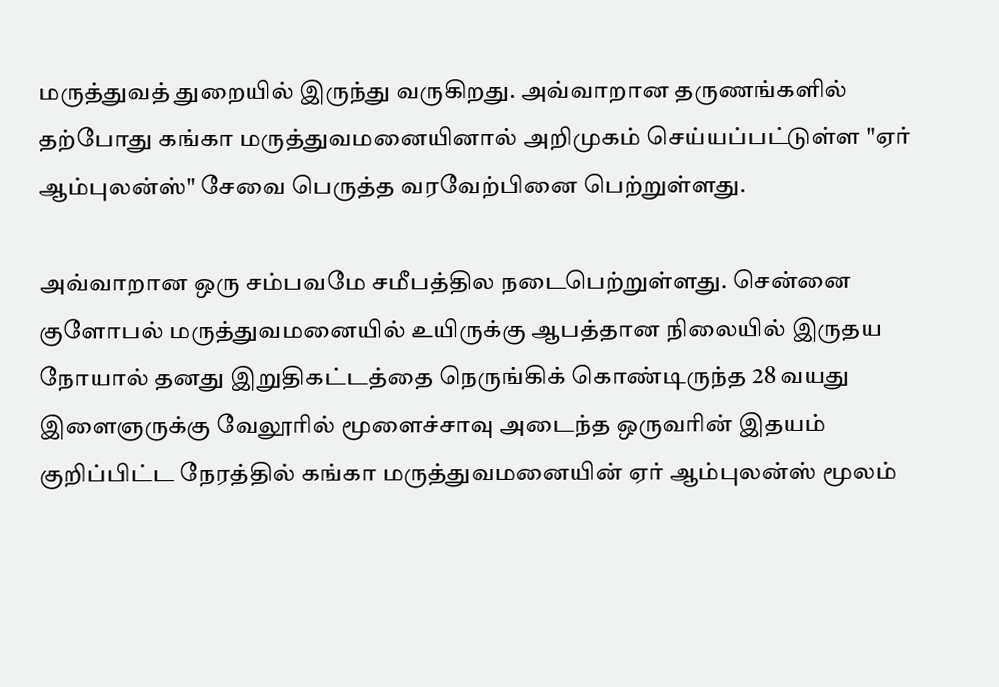மருத்துவத் துறையில் இருந்து வருகிறது. அவ்வாறான தருணங்களில் தற்போது கங்கா மருத்துவமனையினால் அறிமுகம் செய்யப்பட்டுள்ள "ஏர் ஆம்புலன்ஸ்" சேவை பெருத்த வரவேற்பினை பெற்றுள்ளது.

அவ்வாறான ஒரு சம்பவமே சமீபத்தில நடைபெற்றுள்ளது. சென்னை குளோபல் மருத்துவமனையில் உயிருக்கு ஆபத்தான நிலையில் இருதய நோயால் தனது இறுதிகட்டத்தை நெருங்கிக் கொண்டிருந்த 28 வயது இளைஞருக்கு வேலூரில் மூளைச்சாவு அடைந்த ஒருவரின் இதயம் குறிப்பிட்ட நேரத்தில் கங்கா மருத்துவமனையின் ஏர் ஆம்புலன்ஸ் மூலம்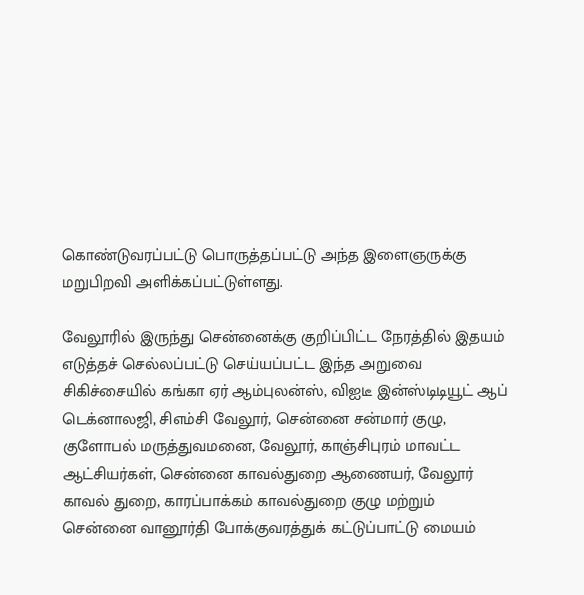கொண்டுவரப்பட்டு பொருத்தப்பட்டு அந்த இளைஞருக்கு மறுபிறவி அளிக்கப்பட்டுள்ளது.

வேலூரில் இருந்து சென்னைக்கு குறிப்பிட்ட நேரத்தில் இதயம் எடுத்தச் செல்லப்பட்டு செய்யப்பட்ட இந்த அறுவை சிகிச்சையில் கங்கா ஏர் ஆம்புலன்ஸ், விஐடீ இன்ஸ்டிடியூட் ஆப் டெக்னாலஜி, சிஎம்சி வேலூர், சென்னை சன்மார் குழு, குளோபல் மருத்துவமனை, வேலூர், காஞ்சிபுரம் மாவட்ட ஆட்சியர்கள், சென்னை காவல்துறை ஆணையர், வேலூர் காவல் துறை, காரப்பாக்கம் காவல்துறை குழு மற்றும் சென்னை வானூர்தி போக்குவரத்துக் கட்டுப்பாட்டு மையம்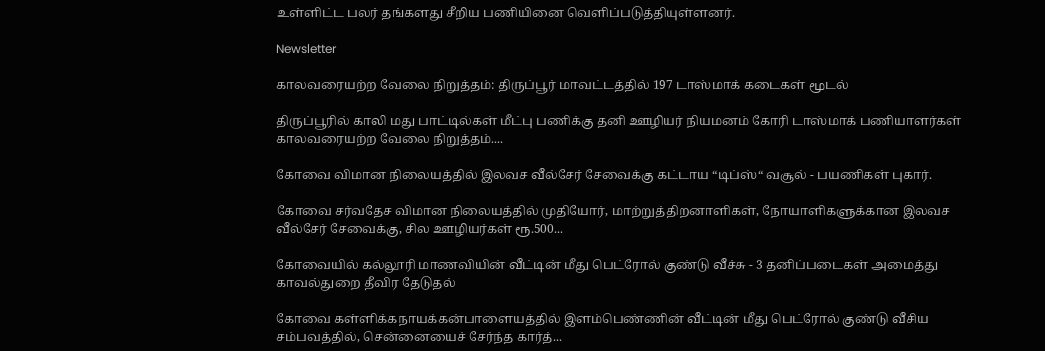உள்ளிட்ட பலர் தங்களது சீறிய பணியினை வெளிப்படுத்தியுள்ளனர்.

Newsletter

காலவரையற்ற வேலை நிறுத்தம்: திருப்பூர் மாவட்டத்தில் 197 டாஸ்மாக் கடைகள் மூடல்

திருப்பூரில் காலி மது பாட்டில்கள் மீட்பு பணிக்கு தனி ஊழியர் நியமனம் கோரி டாஸ்மாக் பணியாளர்கள் காலவரையற்ற வேலை நிறுத்தம்....

கோவை விமான நிலையத்தில் இலவச வீல்சேர் சேவைக்கு கட்டாய “டிப்ஸ்“ வசூல் - பயணிகள் புகார்.

கோவை சர்வதேச விமான நிலையத்தில் முதியோர், மாற்றுத்திறனாளிகள், நோயாளிகளுக்கான இலவச வீல்சேர் சேவைக்கு, சில ஊழியர்கள் ரூ.500...

கோவையில் கல்லூரி மாணவியின் வீட்டின் மீது பெட்ரோல் குண்டு வீச்சு - 3 தனிப்படைகள் அமைத்து காவல்துறை தீவிர தேடுதல்

கோவை கள்ளிக்கநாயக்கன்பாளையத்தில் இளம்பெண்ணின் வீட்டின் மீது பெட்ரோல் குண்டு வீசிய சம்பவத்தில், சென்னையைச் சேர்ந்த கார்த்...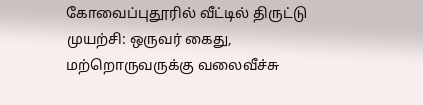கோவைப்புதூரில் வீட்டில் திருட்டு முயற்சி: ஒருவர் கைது, மற்றொருவருக்கு வலைவீச்சு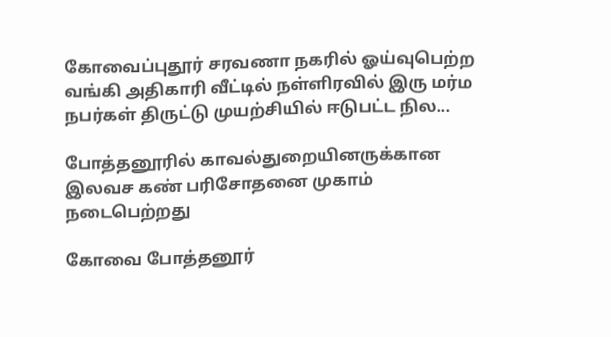கோவைப்புதூர் சரவணா நகரில் ஓய்வுபெற்ற வங்கி அதிகாரி வீட்டில் நள்ளிரவில் இரு மர்ம நபர்கள் திருட்டு முயற்சியில் ஈடுபட்ட நில...

போத்தனூரில் காவல்துறையினருக்கான இலவச கண் பரிசோதனை முகாம் நடைபெற்றது

கோவை போத்தனூர்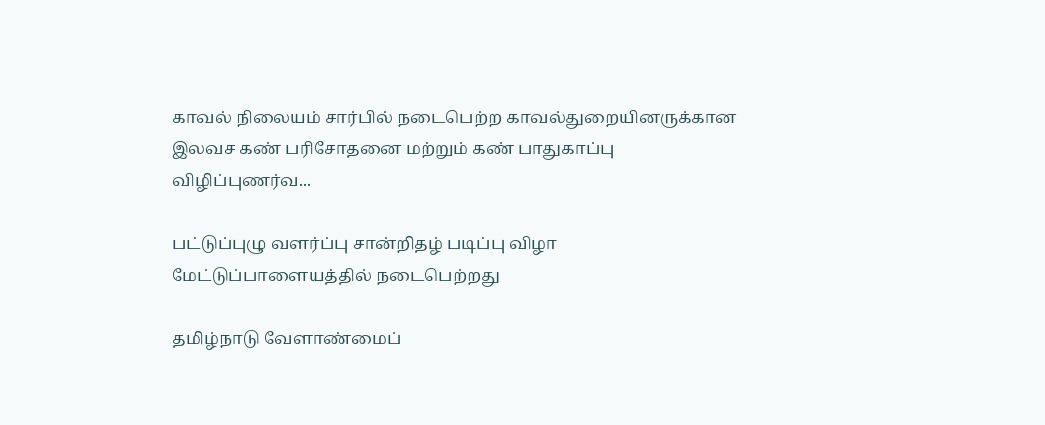காவல் நிலையம் சார்பில் நடைபெற்ற காவல்துறையினருக்கான இலவச கண் பரிசோதனை மற்றும் கண் பாதுகாப்பு விழிப்புணர்வ...

பட்டுப்புழு வளர்ப்பு சான்றிதழ் படிப்பு விழா மேட்டுப்பாளையத்தில் நடைபெற்றது

தமிழ்நாடு வேளாண்மைப்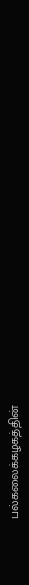பல்கலைக்கழகத்தின்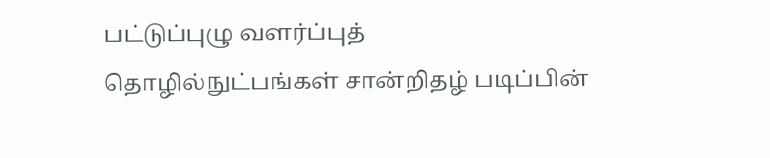பட்டுப்புழு வளர்ப்புத் தொழில்நுட்பங்கள் சான்றிதழ் படிப்பின்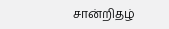சான்றிதழ்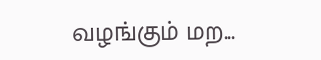வழங்கும் மற...